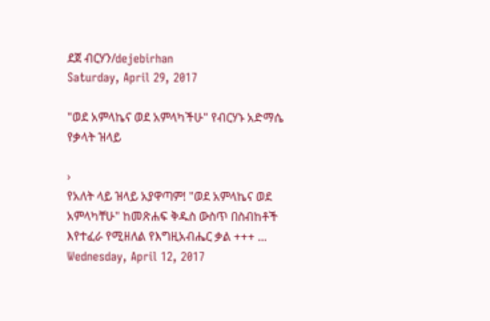ደጀ ብርሃን/dejebirhan
Saturday, April 29, 2017

"ወደ አምላኬና ወደ አምላካችሁ" የብርሃኑ አድማሴ የቃላት ዝላይ

›
የአለት ላይ ዝላይ አያዋጣም! "ወደ አምላኬና ወደ አምላካቸሁ" ከመጽሐፍ ቅዱስ ውስጥ በስብከቶች እየተፈራ የሚዘለል የእግዚአብሔር ቃል +++ ...
Wednesday, April 12, 2017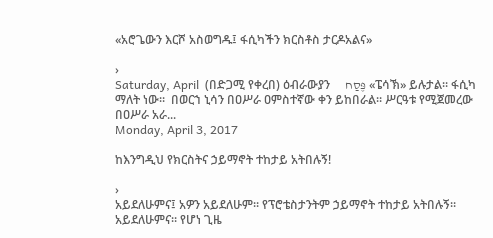«አሮጌውን እርሾ አስወግዱ፤ ፋሲካችን ክርስቶስ ታርዶአልና»

›
Saturday, April  (በድጋሚ የቀረበ) ዕብራውያን     פֶּסַח «ፔሳኽ» ይሉታል። ፋሲካ ማለት ነው።  በወርኀ ኒሳን በዐሥራ ዐምስተኛው ቀን ይከበራል። ሥርዓቱ የሚጀመረው በዐሥራ አራ...
Monday, April 3, 2017

ከእንግዲህ የክርስትና ኃይማኖት ተከታይ አትበሉኝ!

›
አይደለሁምና፤ አዎን አይደለሁም። የፕሮቴስታንትም ኃይማኖት ተከታይ አትበሉኝ። አይደለሁምና። የሆነ ጊዜ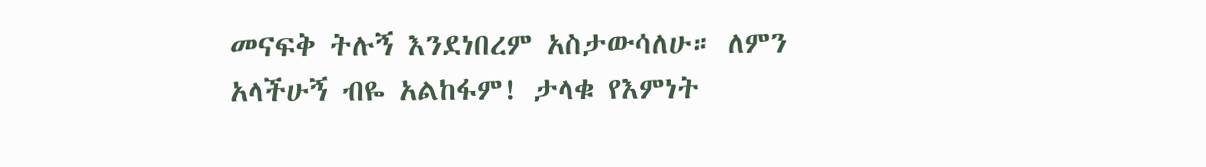መናፍቅ ትሉኝ እንደነበረም አስታውሳለሁ። ለምን አላችሁኝ ብዬ አልከፋም! ታላቁ የእምነት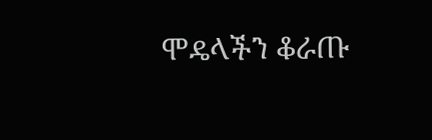ሞዴላችን ቆራጡ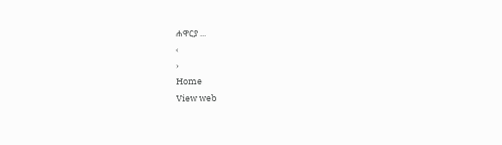ሐዋርያ ...
‹
›
Home
View web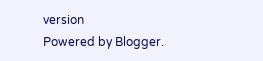version
Powered by Blogger.